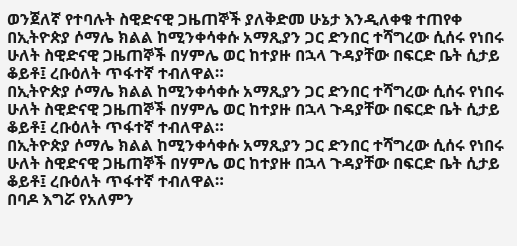ወንጀለኛ የተባሉት ስዊድናዊ ጋዜጠኞች ያለቅድመ ሁኔታ እንዲለቀቁ ተጠየቀ
በኢትዮጵያ ሶማሌ ክልል ከሚንቀሳቀሱ አማጺያን ጋር ድንበር ተሻግረው ሲሰሩ የነበሩ ሁለት ስዊድናዊ ጋዜጠኞች በሃምሌ ወር ከተያዙ በኋላ ጉዳያቸው በፍርድ ቤት ሲታይ ቆይቶ፤ ረቡዕለት ጥፋተኛ ተብለዋል።
በኢትዮጵያ ሶማሌ ክልል ከሚንቀሳቀሱ አማጺያን ጋር ድንበር ተሻግረው ሲሰሩ የነበሩ ሁለት ስዊድናዊ ጋዜጠኞች በሃምሌ ወር ከተያዙ በኋላ ጉዳያቸው በፍርድ ቤት ሲታይ ቆይቶ፤ ረቡዕለት ጥፋተኛ ተብለዋል።
በኢትዮጵያ ሶማሌ ክልል ከሚንቀሳቀሱ አማጺያን ጋር ድንበር ተሻግረው ሲሰሩ የነበሩ ሁለት ስዊድናዊ ጋዜጠኞች በሃምሌ ወር ከተያዙ በኋላ ጉዳያቸው በፍርድ ቤት ሲታይ ቆይቶ፤ ረቡዕለት ጥፋተኛ ተብለዋል።
በባዶ እግሯ የአለምን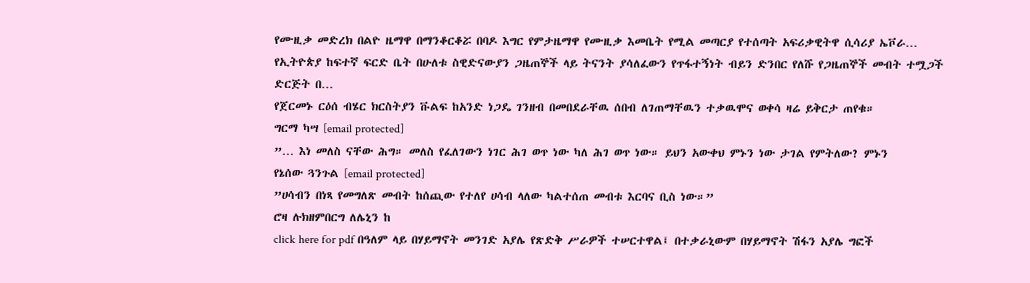የሙዚቃ መድረክ በልዮ ዜማዋ በማንቆርቆሯ በባዶ እግር የምታዜማዋ የሙዚቃ እመቤት የሚል መጣርያ የተሰጣት አፍሪቃዊትዋ ሲሳሪያ ኤቮራ…
የኢትዮጵያ ከፍተኛ ፍርድ ቤት በሁለቱ ስዊድናውያን ጋዜጠኞች ላይ ትናንት ያሳለፈውን የጥፋተኝነት ብይን ድንበር የለሹ የጋዜጠኞች መብት ተሟጋች ድርጅት በ…
የጀርመኑ ርዕሰ ብሄር ክርስትያን ቩልፍ ከአንድ ነጋዴ ገንዘብ በመበደራቸዉ ሰበብ ለገጠማቸዉን ተቃዉሞና ወቀሳ ዛሬ ይቅርታ ጠየቁ።
ግርማ ካሣ [email protected]
”… እነ መለስ ናቸው ሕግ። መለስ የፈለገውን ነገር ሕገ ወጥ ነው ካለ ሕገ ወጥ ነው። ይህን አውቀህ ምኑን ነው ታገል የምትለው? ምኑን
የኔሰው ጓንጉል [email protected]
”ሀሳብን በነጻ የመግለጽ መብት ከሰጪው የተለየ ሀሳብ ላለው ካልተሰጠ መብቱ እርባና ቢስ ነው።”
ሮዛ ሉክዘምበርግ ለሌኒን ከ
click here for pdf በዓለም ላይ በሃይማኖት መንገድ አያሌ የጽድቅ ሥራዎች ተሠርተዋል፤ በተቃራኒውም በሃይማኖት ሽፋን አያሌ ግፎች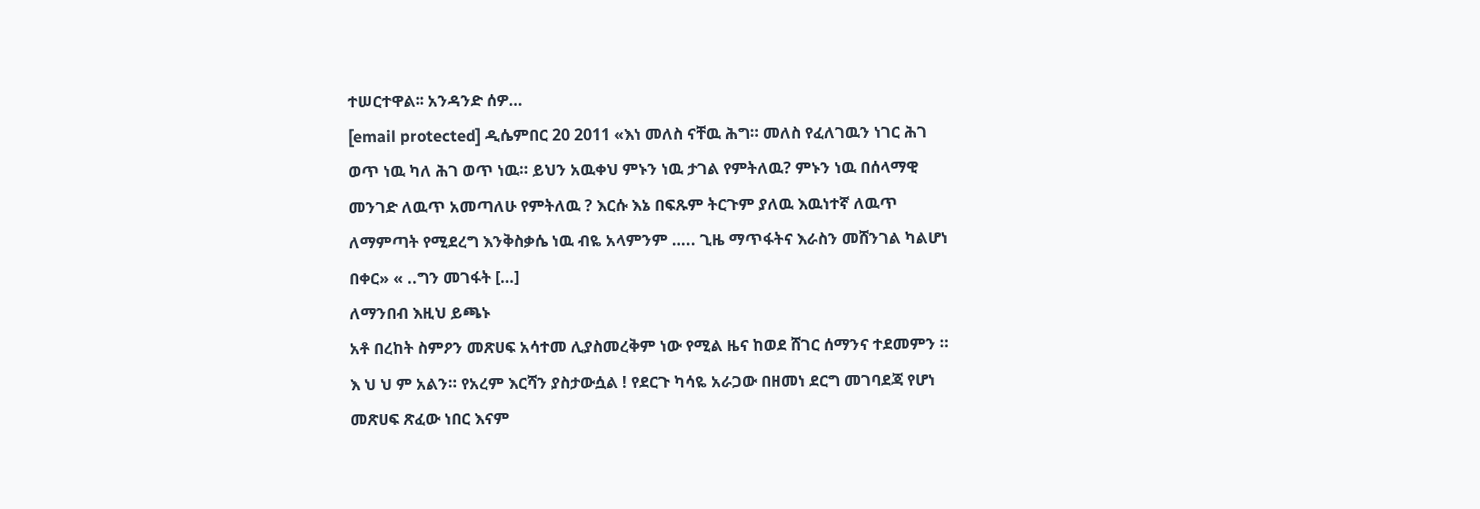ተሠርተዋል፡፡ አንዳንድ ሰዎ…
[email protected] ዲሴምበር 20 2011 «እነ መለስ ናቸዉ ሕግ። መለስ የፈለገዉን ነገር ሕገ ወጥ ነዉ ካለ ሕገ ወጥ ነዉ። ይህን አዉቀህ ምኑን ነዉ ታገል የምትለዉ? ምኑን ነዉ በሰላማዊ መንገድ ለዉጥ አመጣለሁ የምትለዉ ? እርሱ እኔ በፍጹም ትርጉም ያለዉ እዉነተኛ ለዉጥ ለማምጣት የሚደረግ እንቅስቃሴ ነዉ ብዬ አላምንም ….. ጊዜ ማጥፋትና እራስን መሸንገል ካልሆነ በቀር» « ..ግን መገፋት […]
ለማንበብ እዚህ ይጫኑ
አቶ በረከት ስምዖን መጽሀፍ አሳተመ ሊያስመረቅም ነው የሚል ዜና ከወደ ሸገር ሰማንና ተደመምን ። እ ህ ህ ም አልን። የአረም እርሻን ያስታውሷል ! የደርጉ ካሳዬ አራጋው በዘመነ ደርግ መገባደጃ የሆነ መጽሀፍ ጽፈው ነበር እናም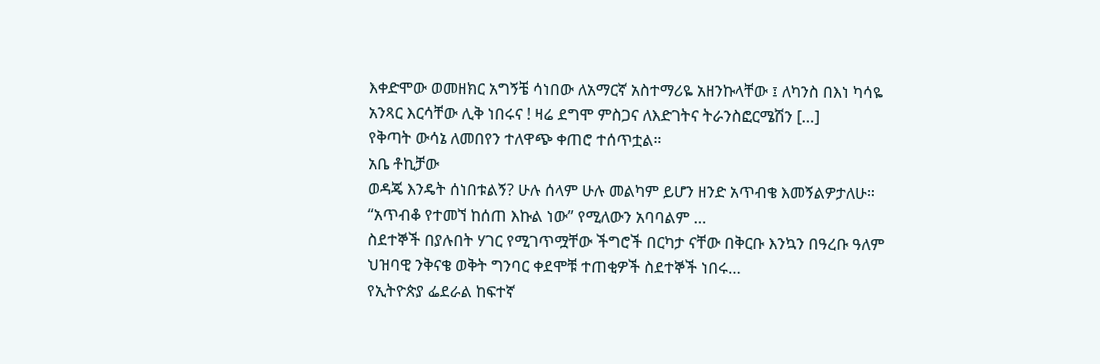እቀድሞው ወመዘክር አግኝቼ ሳነበው ለአማርኛ አስተማሪዬ አዘንኩላቸው ፤ ለካንስ በእነ ካሳዬ አንጻር እርሳቸው ሊቅ ነበሩና ! ዛሬ ደግሞ ምስጋና ለእድገትና ትራንስፎርሜሽን […]
የቅጣት ውሳኔ ለመበየን ተለዋጭ ቀጠሮ ተሰጥቷል።
አቤ ቶኪቻው
ወዳጄ እንዴት ሰነበቱልኝ? ሁሉ ሰላም ሁሉ መልካም ይሆን ዘንድ አጥብቄ እመኝልዎታለሁ። “አጥብቆ የተመኘ ከሰጠ እኩል ነው” የሚለውን አባባልም …
ስደተኞች በያሉበት ሃገር የሚገጥሟቸው ችግሮች በርካታ ናቸው በቅርቡ እንኳን በዓረቡ ዓለም ህዝባዊ ንቅናቄ ወቅት ግንባር ቀደሞቹ ተጠቂዎች ስደተኞች ነበሩ…
የኢትዮጵያ ፌደራል ከፍተኛ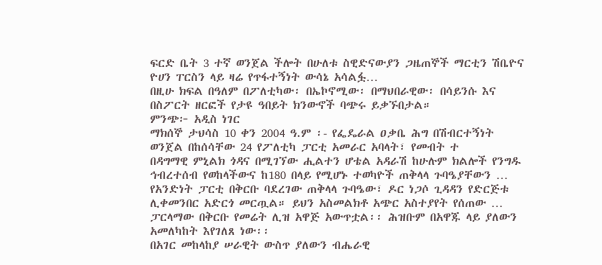ፍርድ ቤት 3 ተኛ ወንጀል ችሎት በሁለቱ ስዊድናውያን ጋዜጠኞች ማርቲን ሽቤዮና ዮሀን ፐርስን ላይ ዛሬ የጥፋተኝነት ውሳኔ አሳልፏ…
በዚሁ ክፍል በዓለም በፖለቲካው፡ በኤኮኖሚው፡ በማህበራዊው፡ በሳይንሱ እና በስፖርት ዘርፎች የታዩ ዓበይት ክንውኖች ባጭሩ ይቃኙበታል።
ምንጭ፦ አዲስ ነገር
ማክሰኞ ታህሳስ 10 ቀን 2004 ዓ.ም ፡- የፌዴራል ዐቃቤ ሕግ በሽብርተኝነት ወንጀል በከሰሳቸው 24 የፖለቲካ ፓርቲ አመራር አባላት፣ የመብት ተ
በዳግማዊ ምኒልክ ጎዳና በሚገኘው ሒልተን ሆቴል አዳራሽ ከሁሉም ክልሎች የንግዱ ኅብረተሰብ የወከላችውና ከ180 በላይ የሚሆኑ ተወካዮች ጠቅላላ ጉባዔያቸውን …
የአንድነት ፓርቲ በቅርቡ ባደረገው ጠቅላላ ጉባዔው፣ ዶር ነጋሶ ጊዳዳን የድርጅቱ ሊቀመንበር አድርጎ መርጧል። ይህን አስመልክቶ አጭር አስተያየት የሰጠው …
ፓርላማው በቅርቡ የመሬት ሊዝ አዋጅ አውጥቷል፡፡ ሕዝቡም በአዋጁ ላይ ያለውን አመለካከት እየገለጸ ነው፡፡
በአገር መከላከያ ሠራዊት ውስጥ ያለውን ብሔራዊ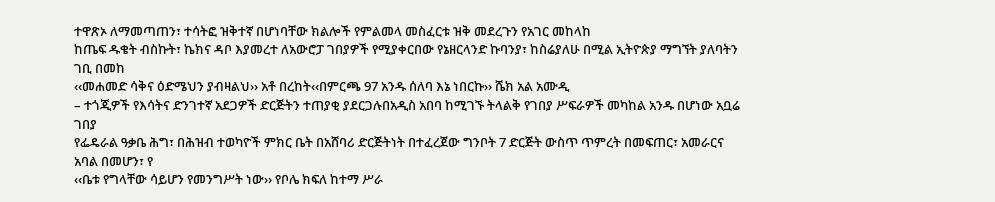ተዋጽኦ ለማመጣጠን፣ ተሳትፎ ዝቅተኛ በሆነባቸው ክልሎች የምልመላ መስፈርቱ ዝቅ መደረጉን የአገር መከላከ
ከጤፍ ዱቄት ብስኩት፣ ኬክና ዳቦ እያመረተ ለአውሮፓ ገበያዎች የሚያቀርበው የኔዘርላንድ ኩባንያ፣ ከስሬያለሁ በሚል ኢትዮጵያ ማግኘት ያለባትን ገቢ በመከ
‹‹መሐመድ ሳቅና ዕድሜህን ያብዛልህ›› አቶ በረከት‹‹በምርጫ 97 አንዱ ሰለባ እኔ ነበርኩ›› ሼክ አል አሙዲ
– ተጎጂዎች የእሳትና ድንገተኛ አደጋዎች ድርጅትን ተጠያቂ ያደርጋሉበአዲስ አበባ ከሚገኙ ትላልቅ የገበያ ሥፍራዎች መካከል አንዱ በሆነው አቧሬ ገበያ
የፌዴራል ዓቃቤ ሕግ፣ በሕዝብ ተወካዮች ምክር ቤት በአሸባሪ ድርጅትነት በተፈረጀው ግንቦት 7 ድርጅት ውስጥ ጥምረት በመፍጠር፣ አመራርና አባል በመሆን፣ የ
‹‹ቤቱ የግላቸው ሳይሆን የመንግሥት ነው›› የቦሌ ክፍለ ከተማ ሥራ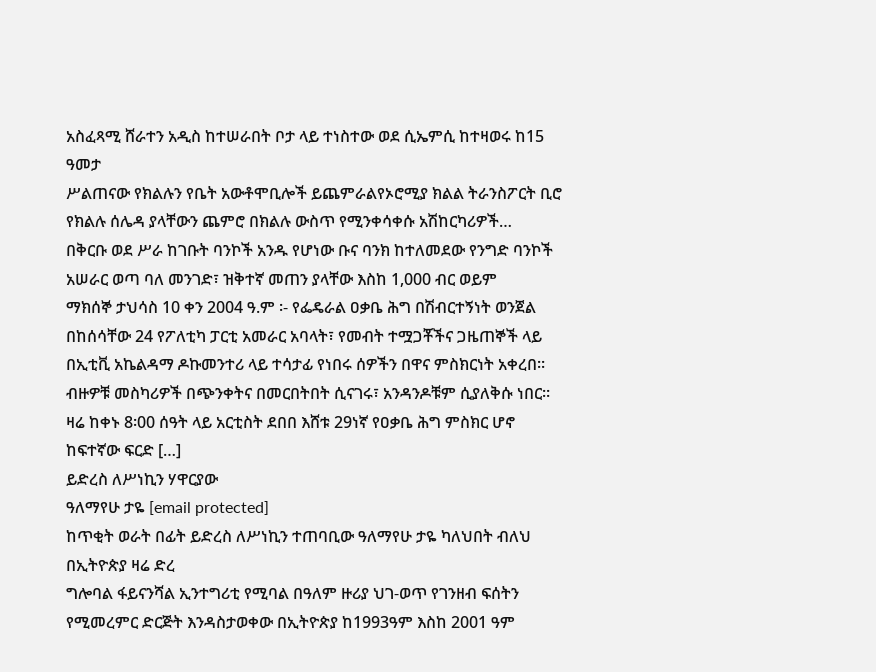አስፈጻሚ ሸራተን አዲስ ከተሠራበት ቦታ ላይ ተነስተው ወደ ሲኤምሲ ከተዛወሩ ከ15 ዓመታ
ሥልጠናው የክልሉን የቤት አውቶሞቢሎች ይጨምራልየኦሮሚያ ክልል ትራንስፖርት ቢሮ የክልሉ ሰሌዳ ያላቸውን ጨምሮ በክልሉ ውስጥ የሚንቀሳቀሱ አሽከርካሪዎች…
በቅርቡ ወደ ሥራ ከገቡት ባንኮች አንዱ የሆነው ቡና ባንክ ከተለመደው የንግድ ባንኮች አሠራር ወጣ ባለ መንገድ፣ ዝቅተኛ መጠን ያላቸው እስከ 1,000 ብር ወይም
ማክሰኞ ታህሳስ 10 ቀን 2004 ዓ.ም ፡- የፌዴራል ዐቃቤ ሕግ በሽብርተኝነት ወንጀል በከሰሳቸው 24 የፖለቲካ ፓርቲ አመራር አባላት፣ የመብት ተሟጋቾችና ጋዜጠኞች ላይ በኢቲቪ አኬልዳማ ዶኩመንተሪ ላይ ተሳታፊ የነበሩ ሰዎችን በዋና ምስክርነት አቀረበ፡፡ ብዙዎቹ መስካሪዎች በጭንቀትና በመርበትበት ሲናገሩ፣ አንዳንዶቹም ሲያለቅሱ ነበር። ዛሬ ከቀኑ 8፡00 ሰዓት ላይ አርቲስት ደበበ እሸቱ 29ነኛ የዐቃቤ ሕግ ምስክር ሆኖ ከፍተኛው ፍርድ […]
ይድረስ ለሥነኪን ሃዋርያው
ዓለማየሁ ታዬ [email protected]
ከጥቂት ወራት በፊት ይድረስ ለሥነኪን ተጠባቢው ዓለማየሁ ታዬ ካለህበት ብለህ በኢትዮጵያ ዛሬ ድረ
ግሎባል ፋይናንሻል ኢንተግሪቲ የሚባል በዓለም ዙሪያ ህገ-ወጥ የገንዘብ ፍሰትን የሚመረምር ድርጅት እንዳስታወቀው በኢትዮጵያ ከ1993ዓም እስከ 2001 ዓም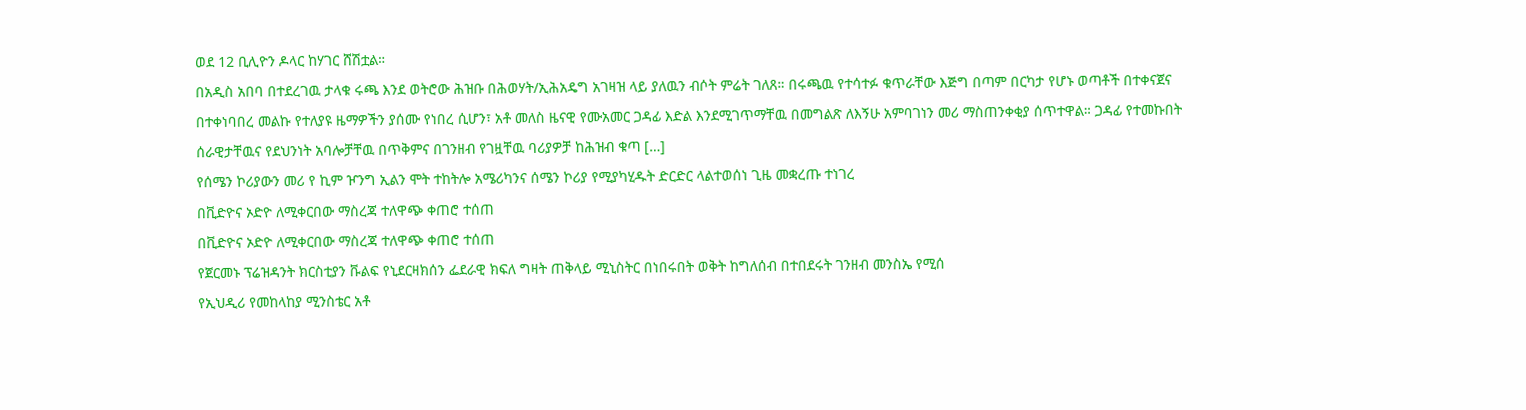ወደ 12 ቢሊዮን ዶላር ከሃገር ሸሽቷል።
በአዲስ አበባ በተደረገዉ ታላቁ ሩጫ እንደ ወትሮው ሕዝቡ በሕወሃት/ኢሕአዴግ አገዛዝ ላይ ያለዉን ብሶት ምሬት ገለጸ። በሩጫዉ የተሳተፉ ቁጥራቸው እጅግ በጣም በርካታ የሆኑ ወጣቶች በተቀናጀና በተቀነባበረ መልኩ የተለያዩ ዜማዎችን ያሰሙ የነበረ ሲሆን፣ አቶ መለስ ዜናዊ የሙአመር ጋዳፊ እድል እንደሚገጥማቸዉ በመግልጽ ለእኝሁ አምባገነን መሪ ማስጠንቀቂያ ሰጥተዋል። ጋዳፊ የተመኩበት ሰራዊታቸዉና የደህንነት አባሎቻቸዉ በጥቅምና በገንዘብ የገዟቸዉ ባሪያዎቻ ከሕዝብ ቁጣ […]
የሰሜን ኮሪያውን መሪ የ ኪም ዦንግ ኢልን ሞት ተከትሎ አሜሪካንና ሰሜን ኮሪያ የሚያካሂዱት ድርድር ላልተወሰነ ጊዜ መቋረጡ ተነገረ
በቪድዮና ኦድዮ ለሚቀርበው ማስረጃ ተለዋጭ ቀጠሮ ተሰጠ
በቪድዮና ኦድዮ ለሚቀርበው ማስረጃ ተለዋጭ ቀጠሮ ተሰጠ
የጀርመኑ ፕሬዝዳንት ክርስቲያን ቩልፍ የኒደርዛክሰን ፌደራዊ ክፍለ ግዛት ጠቅላይ ሚኒስትር በነበሩበት ወቅት ከግለሰብ በተበደሩት ገንዘብ መንስኤ የሚሰ
የኢህዲሪ የመከላከያ ሚንስቴር አቶ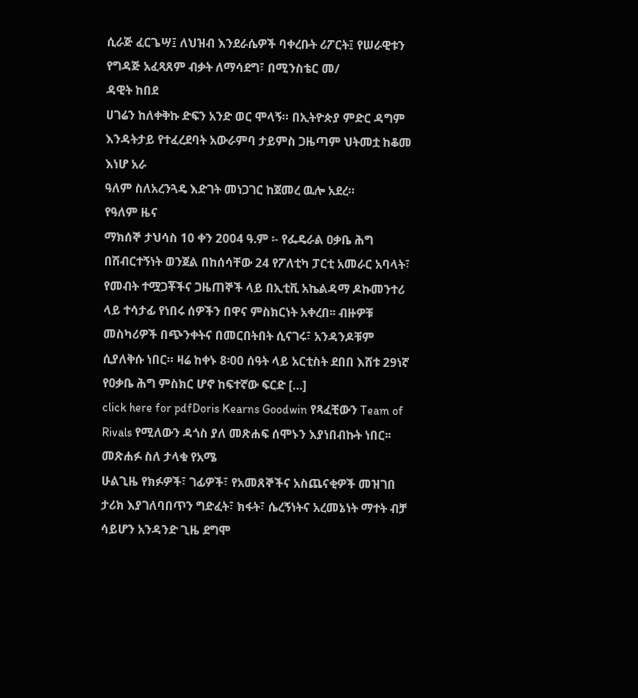ሲራጅ ፈርጌሣ፤ ለህዝብ እንደራሴዎች ባቀረቡት ሪፖርት፤ የሠራዊቱን የግዳጅ አፈጻጸም ብቃት ለማሳደግ፣ በሚንስቴር መ/
ዳዊት ከበደ
ሀገሬን ከለቀቅኩ ድፍን አንድ ወር ሞላኝ። በኢትዮጵያ ምድር ዳግም እንዳትታይ የተፈረደባት አውራምባ ታይምስ ጋዜጣም ህትመቷ ከቆመ እነሆ አራ
ዓለም ስለአረንጓዴ እድገት መነጋገር ከጀመረ ዉሎ አደረ።
የዓለም ዜና
ማክሰኞ ታህሳስ 10 ቀን 2004 ዓ.ም ፡- የፌዴራል ዐቃቤ ሕግ በሽብርተኝነት ወንጀል በከሰሳቸው 24 የፖለቲካ ፓርቲ አመራር አባላት፣ የመብት ተሟጋቾችና ጋዜጠኞች ላይ በኢቲቪ አኬልዳማ ዶኩመንተሪ ላይ ተሳታፊ የነበሩ ሰዎችን በዋና ምስክርነት አቀረበ፡፡ ብዙዎቹ መስካሪዎች በጭንቀትና በመርበትበት ሲናገሩ፣ አንዳንዶቹም ሲያለቅሱ ነበር። ዛሬ ከቀኑ 8፡00 ሰዓት ላይ አርቲስት ደበበ እሸቱ 29ነኛ የዐቃቤ ሕግ ምስክር ሆኖ ከፍተኛው ፍርድ […]
click here for pdfDoris Kearns Goodwin የጻፈቺውን Team of Rivals የሚለውን ዳጎስ ያለ መጽሐፍ ሰሞኑን እያነበብኩት ነበር፡፡ መጽሐፉ ስለ ታላቁ የአሜ
ሁልጊዜ የክፉዎች፣ ገፊዎች፣ የአመጸኞችና አስጨናቂዎች መዝገበ ታሪክ እያገለባበጥን ግድፈት፣ ክፋት፣ ሴረኝነትና አረመኔነት ማተት ብቻ ሳይሆን አንዳንድ ጊዜ ደግሞ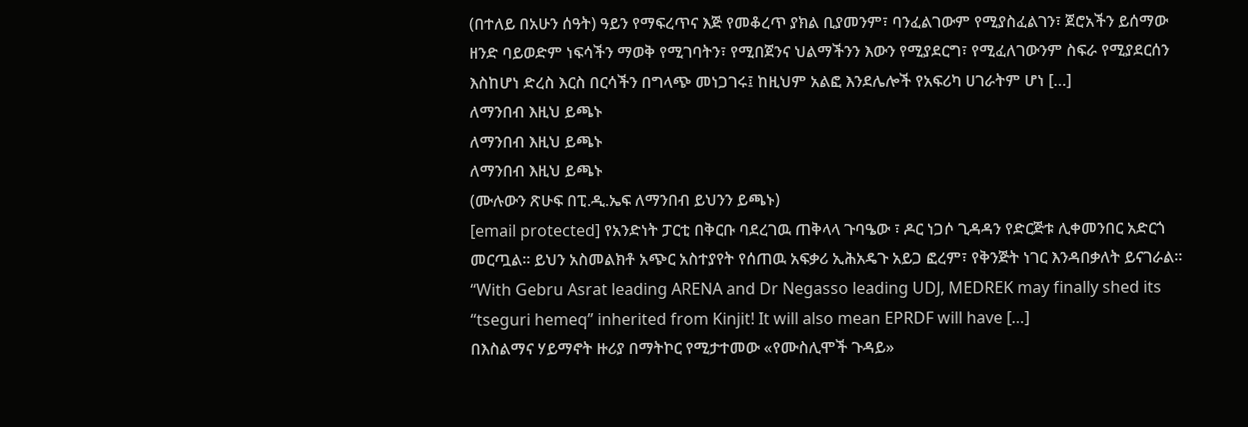(በተለይ በአሁን ሰዓት) ዓይን የማፍረጥና እጅ የመቆረጥ ያክል ቢያመንም፣ ባንፈልገውም የሚያስፈልገን፣ ጀሮአችን ይሰማው ዘንድ ባይወድም ነፍሳችን ማወቅ የሚገባትን፣ የሚበጀንና ህልማችንን እውን የሚያደርግ፣ የሚፈለገውንም ስፍራ የሚያደርሰን እስከሆነ ድረስ እርስ በርሳችን በግላጭ መነጋገሩ፤ ከዚህም አልፎ እንደሌሎች የአፍሪካ ሀገራትም ሆነ […]
ለማንበብ እዚህ ይጫኑ
ለማንበብ እዚህ ይጫኑ
ለማንበብ እዚህ ይጫኑ
(ሙሉውን ጽሁፍ በፒ.ዲ.ኤፍ ለማንበብ ይህንን ይጫኑ)
[email protected] የአንድነት ፓርቲ በቅርቡ ባደረገዉ ጠቅላላ ጉባዔው ፣ ዶር ነጋሶ ጊዳዳን የድርጅቱ ሊቀመንበር አድርጎ መርጧል። ይህን አስመልክቶ አጭር አስተያየት የሰጠዉ አፍቃሪ ኢሕአዴጉ አይጋ ፎረም፣ የቅንጅት ነገር እንዳበቃለት ይናገራል። “With Gebru Asrat leading ARENA and Dr Negasso leading UDJ, MEDREK may finally shed its “tseguri hemeq” inherited from Kinjit! It will also mean EPRDF will have […]
በእስልማና ሃይማኖት ዙሪያ በማትኮር የሚታተመው «የሙስሊሞች ጉዳይ»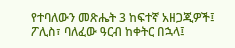የተባለውን መጽሔት 3 ከፍተኛ አዘጋጂዎች፤ ፖሊስ፣ ባለፈው ዓርብ ከቀትር በኋላ፤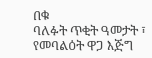በቁ
ባለፉት ጥቂት ዓመታት ፣ የመባልዕት ዋጋ እጅግ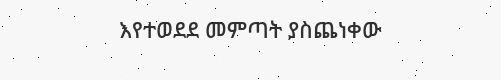እየተወደደ መምጣት ያስጨነቀው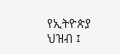የኢትዮጵያ ህዝብ ፤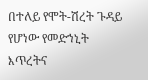በተለይ የሞት-ሽረት ጉዳይ የሆነው የመድኀኒት እጥረትና